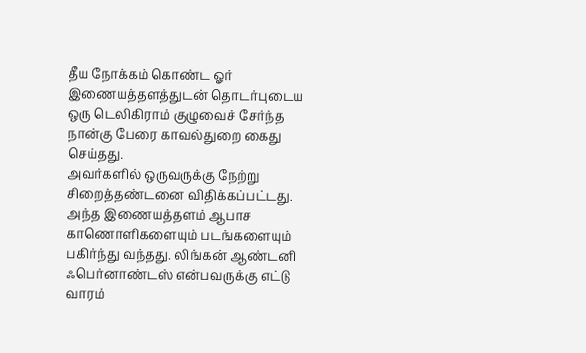தீய நோக்கம் கொண்ட ஓர் இணையத்தளத்துடன் தொடர்புடைய ஒரு டெலிகிராம் குழுவைச் சேர்ந்த நான்கு பேரை காவல்துறை கைது செய்தது.
அவர்களில் ஒருவருக்கு நேற்று சிறைத்தண்டனை விதிக்கப்பட்டது.
அந்த இணையத்தளம் ஆபாச காணொளிகளையும் படங்களையும் பகிர்ந்து வந்தது. லிங்கன் ஆண்டனி ஃபெர்னாண்டஸ் என்பவருக்கு எட்டு வாரம்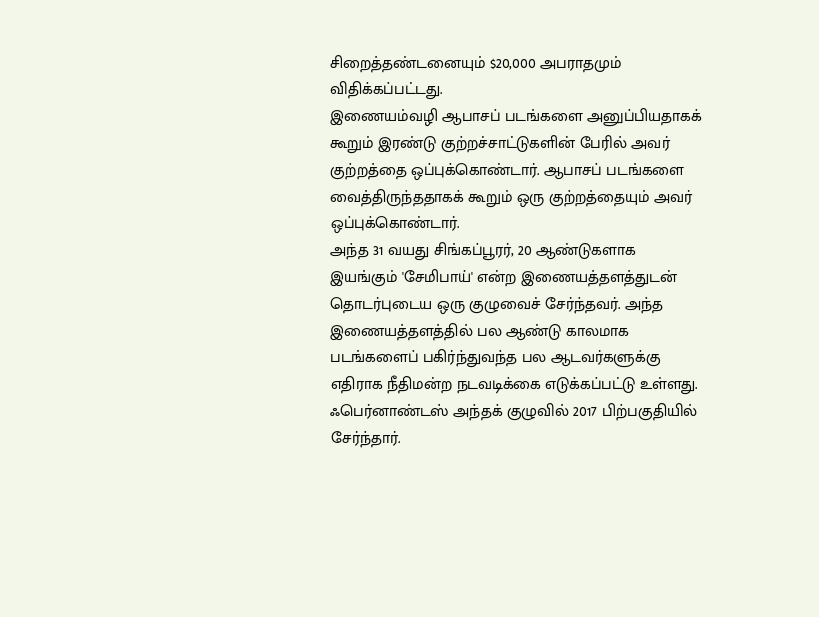சிறைத்தண்டனையும் $20,000 அபராதமும் விதிக்கப்பட்டது.
இணையம்வழி ஆபாசப் படங்களை அனுப்பியதாகக் கூறும் இரண்டு குற்றச்சாட்டுகளின் பேரில் அவர் குற்றத்தை ஒப்புக்கொண்டார். ஆபாசப் படங்களை வைத்திருந்ததாகக் கூறும் ஒரு குற்றத்தையும் அவர் ஒப்புக்கொண்டார்.
அந்த 31 வயது சிங்கப்பூரர், 20 ஆண்டுகளாக இயங்கும் 'சேமிபாய்' என்ற இணையத்தளத்துடன் தொடர்புடைய ஒரு குழுவைச் சேர்ந்தவர். அந்த இணையத்தளத்தில் பல ஆண்டு காலமாக படங்களைப் பகிர்ந்துவந்த பல ஆடவர்களுக்கு எதிராக நீதிமன்ற நடவடிக்கை எடுக்கப்பட்டு உள்ளது.
ஃபெர்னாண்டஸ் அந்தக் குழுவில் 2017 பிற்பகுதியில் சேர்ந்தார்.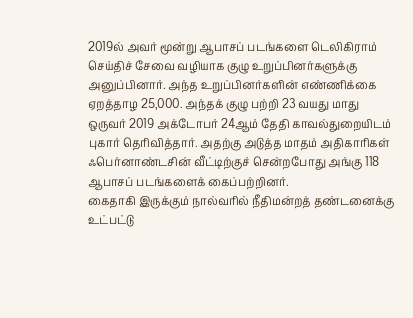2019ல் அவர் மூன்று ஆபாசப் படங்களை டெலிகிராம் செய்திச் சேவை வழியாக குழு உறுப்பினர்களுக்கு அனுப்பினார். அந்த உறுப்பினர்களின் எண்ணிக்கை ஏறத்தாழ 25,000. அந்தக் குழு பற்றி 23 வயது மாது ஒருவர் 2019 அக்டோபர் 24ஆம் தேதி காவல்துறையிடம் புகார் தெரிவித்தார். அதற்கு அடுத்த மாதம் அதிகாரிகள் ஃபெர்னாண்டசின் வீட்டிற்குச் சென்றபோது அங்கு 118 ஆபாசப் படங்களைக் கைப்பற்றினர்.
கைதாகி இருக்கும் நால்வரில் நீதிமன்றத் தண்டனைக்கு உட்பட்டு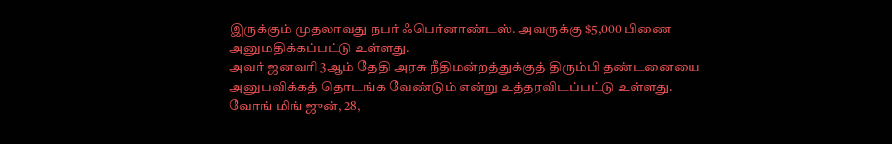இருக்கும் முதலாவது நபர் ஃபெர்னாண்டஸ். அவருக்கு $5,000 பிணை அனுமதிக்கப்பட்டு உள்ளது.
அவர் ஜனவரி 3ஆம் தேதி அரசு நீதிமன்றத்துக்குத் திரும்பி தண்டனையை அனுபவிக்கத் தொடங்க வேண்டும் என்று உத்தரவிடப்பட்டு உள்ளது.
வோங் மிங் ஜுன், 28,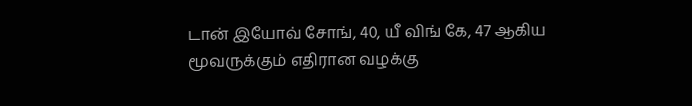டான் இயோவ் சோங், 40, யீ விங் கே, 47 ஆகிய மூவருக்கும் எதிரான வழக்கு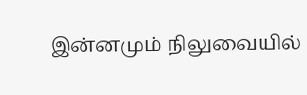இன்னமும் நிலுவையில்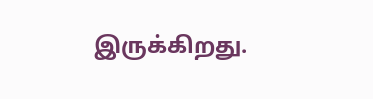இருக்கிறது.